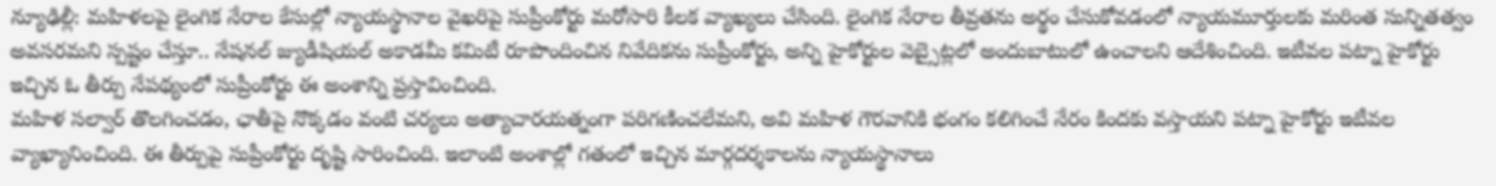న్యూఢిల్లీ: మహిళలపై లైంగిక నేరాల కేసుల్లో న్యాయస్థానాల వైఖరిపై సుప్రీంకోర్టు మరోసారి కీలక వ్యాఖ్యలు చేసింది. లైంగిక నేరాల తీవ్రతను అర్థం చేసుకోవడంలో న్యాయమూర్తులకు మరింత సున్నితత్వం అవసరమని స్పష్టం చేస్తూ.. నేషనల్ జ్యుడీషియల్ అకాడమీ కమిటీ రూపొందించిన నివేదికను సుప్రీంకోర్టు, అన్ని హైకోర్టుల వెబ్సైట్లలో అందుబాటులో ఉంచాలని ఆదేశించింది. ఇటీవల పట్నా హైకోర్టు ఇచ్చిన ఓ తీర్పు నేపథ్యంలో సుప్రీంకోర్టు ఈ అంశాన్ని ప్రస్తావించింది.
మహిళ సల్వార్ తొలగించడం, ఛాతీపై నొక్కడం వంటి చర్యలు అత్యాచారయత్నంగా పరిగణించలేమని, అవి మహిళ గౌరవానికి భంగం కలిగించే నేరం కిందకు వస్తాయని పట్నా హైకోర్టు ఇటీవల వ్యాఖ్యానించింది. ఈ తీర్పుపై సుప్రీంకోర్టు దృష్టి సారించింది. ఇలాంటి అంశాల్లో గతంలో ఇచ్చిన మార్గదర్శకాలను న్యాయస్థానాలు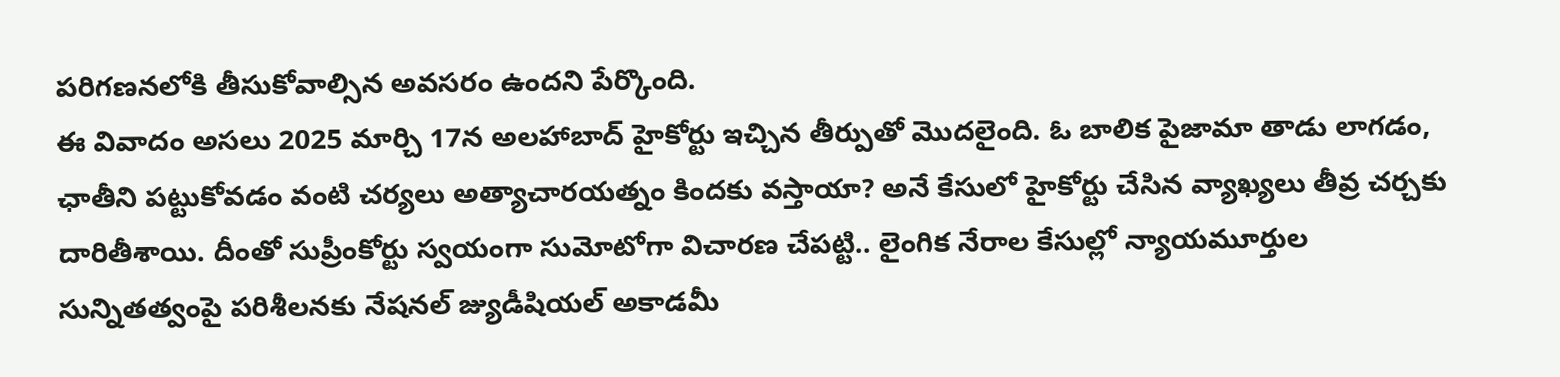పరిగణనలోకి తీసుకోవాల్సిన అవసరం ఉందని పేర్కొంది.
ఈ వివాదం అసలు 2025 మార్చి 17న అలహాబాద్ హైకోర్టు ఇచ్చిన తీర్పుతో మొదలైంది. ఓ బాలిక పైజామా తాడు లాగడం, ఛాతీని పట్టుకోవడం వంటి చర్యలు అత్యాచారయత్నం కిందకు వస్తాయా? అనే కేసులో హైకోర్టు చేసిన వ్యాఖ్యలు తీవ్ర చర్చకు దారితీశాయి. దీంతో సుప్రీంకోర్టు స్వయంగా సుమోటోగా విచారణ చేపట్టి.. లైంగిక నేరాల కేసుల్లో న్యాయమూర్తుల సున్నితత్వంపై పరిశీలనకు నేషనల్ జ్యుడీషియల్ అకాడమీ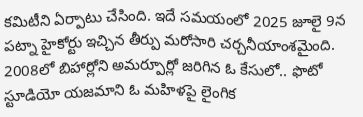కమిటీని ఏర్పాటు చేసింది. ఇదే సమయంలో 2025 జూలై 9న పట్నా హైకోర్టు ఇచ్చిన తీర్పు మరోసారి చర్చనీయాంశమైంది.
2008లో బిహార్లోని అమర్పూర్లో జరిగిన ఓ కేసులో.. ఫొటో స్టూడియో యజమాని ఓ మహిళపై లైంగిక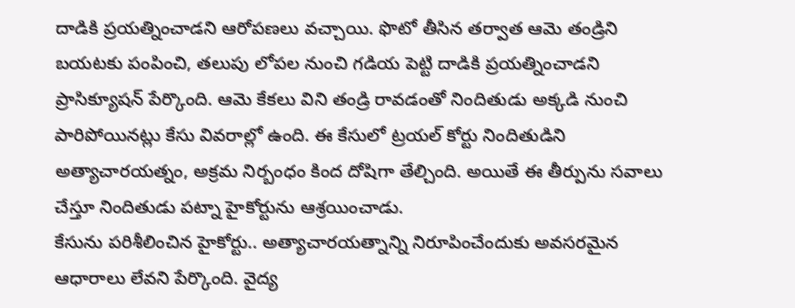దాడికి ప్రయత్నించాడని ఆరోపణలు వచ్చాయి. ఫొటో తీసిన తర్వాత ఆమె తండ్రిని బయటకు పంపించి, తలుపు లోపల నుంచి గడియ పెట్టి దాడికి ప్రయత్నించాడని ప్రాసిక్యూషన్ పేర్కొంది. ఆమె కేకలు విని తండ్రి రావడంతో నిందితుడు అక్కడి నుంచి పారిపోయినట్లు కేసు వివరాల్లో ఉంది. ఈ కేసులో ట్రయల్ కోర్టు నిందితుడిని అత్యాచారయత్నం, అక్రమ నిర్బంధం కింద దోషిగా తేల్చింది. అయితే ఈ తీర్పును సవాలు చేస్తూ నిందితుడు పట్నా హైకోర్టును ఆశ్రయించాడు.
కేసును పరిశీలించిన హైకోర్టు.. అత్యాచారయత్నాన్ని నిరూపించేందుకు అవసరమైన ఆధారాలు లేవని పేర్కొంది. వైద్య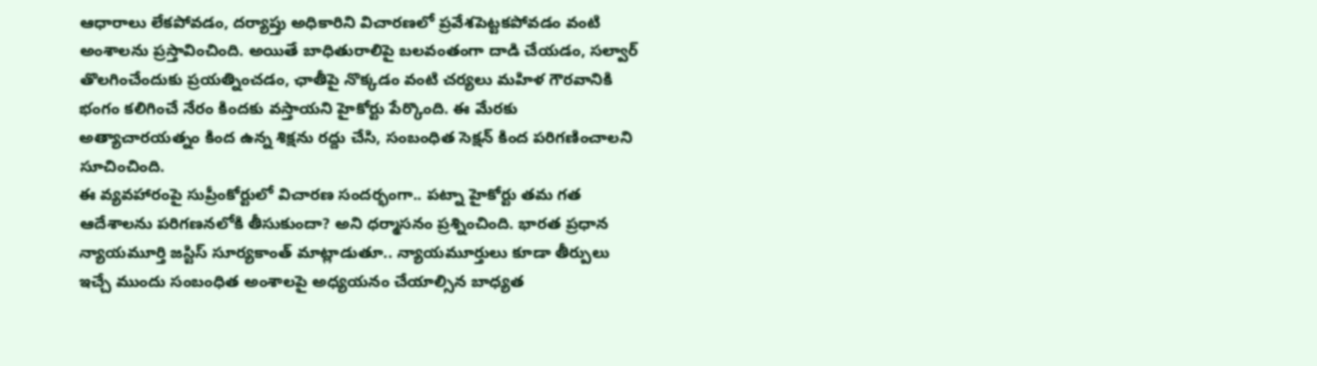ఆధారాలు లేకపోవడం, దర్యాప్తు అధికారిని విచారణలో ప్రవేశపెట్టకపోవడం వంటి అంశాలను ప్రస్తావించింది. అయితే బాధితురాలిపై బలవంతంగా దాడి చేయడం, సల్వార్ తొలగించేందుకు ప్రయత్నించడం, ఛాతీపై నొక్కడం వంటి చర్యలు మహిళ గౌరవానికి భంగం కలిగించే నేరం కిందకు వస్తాయని హైకోర్టు పేర్కొంది. ఈ మేరకు అత్యాచారయత్నం కింద ఉన్న శిక్షను రద్దు చేసి, సంబంధిత సెక్షన్ కింద పరిగణించాలని సూచించింది.
ఈ వ్యవహారంపై సుప్రీంకోర్టులో విచారణ సందర్భంగా.. పట్నా హైకోర్టు తమ గత ఆదేశాలను పరిగణనలోకి తీసుకుందా? అని ధర్మాసనం ప్రశ్నించింది. భారత ప్రధాన న్యాయమూర్తి జస్టిస్ సూర్యకాంత్ మాట్లాడుతూ.. న్యాయమూర్తులు కూడా తీర్పులు ఇచ్చే ముందు సంబంధిత అంశాలపై అధ్యయనం చేయాల్సిన బాధ్యత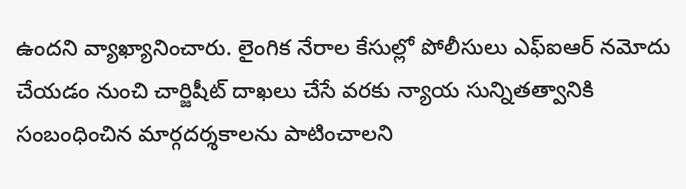ఉందని వ్యాఖ్యానించారు. లైంగిక నేరాల కేసుల్లో పోలీసులు ఎఫ్ఐఆర్ నమోదు చేయడం నుంచి చార్జిషీట్ దాఖలు చేసే వరకు న్యాయ సున్నితత్వానికి సంబంధించిన మార్గదర్శకాలను పాటించాలని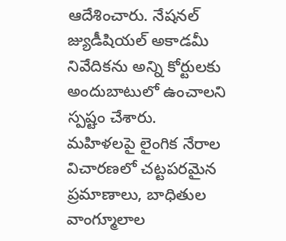ఆదేశించారు. నేషనల్ జ్యుడీషియల్ అకాడమీ నివేదికను అన్ని కోర్టులకు అందుబాటులో ఉంచాలని స్పష్టం చేశారు.
మహిళలపై లైంగిక నేరాల విచారణలో చట్టపరమైన ప్రమాణాలు, బాధితుల వాంగ్మూలాల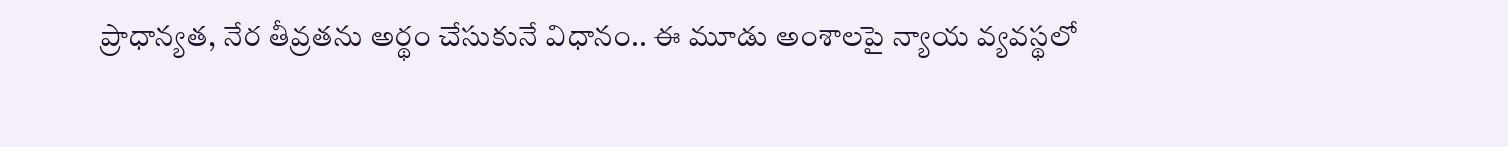ప్రాధాన్యత, నేర తీవ్రతను అర్థం చేసుకునే విధానం.. ఈ మూడు అంశాలపై న్యాయ వ్యవస్థలో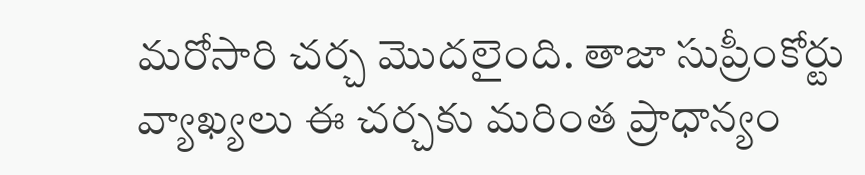మరోసారి చర్చ మొదలైంది. తాజా సుప్రీంకోర్టు వ్యాఖ్యలు ఈ చర్చకు మరింత ప్రాధాన్యం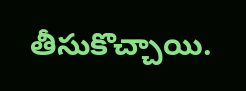తీసుకొచ్చాయి.